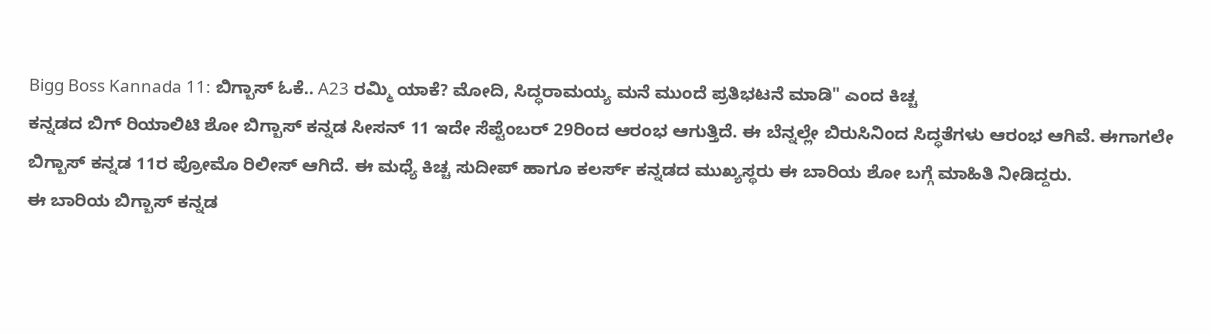Bigg Boss Kannada 11: ಬಿಗ್ಬಾಸ್ ಓಕೆ.. A23 ರಮ್ಮಿ ಯಾಕೆ? ಮೋದಿ, ಸಿದ್ಧರಾಮಯ್ಯ ಮನೆ ಮುಂದೆ ಪ್ರತಿಭಟನೆ ಮಾಡಿ" ಎಂದ ಕಿಚ್ಚ
ಕನ್ನಡದ ಬಿಗ್ ರಿಯಾಲಿಟಿ ಶೋ ಬಿಗ್ಬಾಸ್ ಕನ್ನಡ ಸೀಸನ್ 11 ಇದೇ ಸೆಪ್ಟೆಂಬರ್ 29ರಿಂದ ಆರಂಭ ಆಗುತ್ತಿದೆ. ಈ ಬೆನ್ನಲ್ಲೇ ಬಿರುಸಿನಿಂದ ಸಿದ್ಧತೆಗಳು ಆರಂಭ ಆಗಿವೆ. ಈಗಾಗಲೇ ಬಿಗ್ಬಾಸ್ ಕನ್ನಡ 11ರ ಪ್ರೋಮೊ ರಿಲೀಸ್ ಆಗಿದೆ. ಈ ಮಧ್ಯೆ ಕಿಚ್ಚ ಸುದೀಪ್ ಹಾಗೂ ಕಲರ್ಸ್ ಕನ್ನಡದ ಮುಖ್ಯಸ್ಥರು ಈ ಬಾರಿಯ ಶೋ ಬಗ್ಗೆ ಮಾಹಿತಿ ನೀಡಿದ್ದರು.
ಈ ಬಾರಿಯ ಬಿಗ್ಬಾಸ್ ಕನ್ನಡ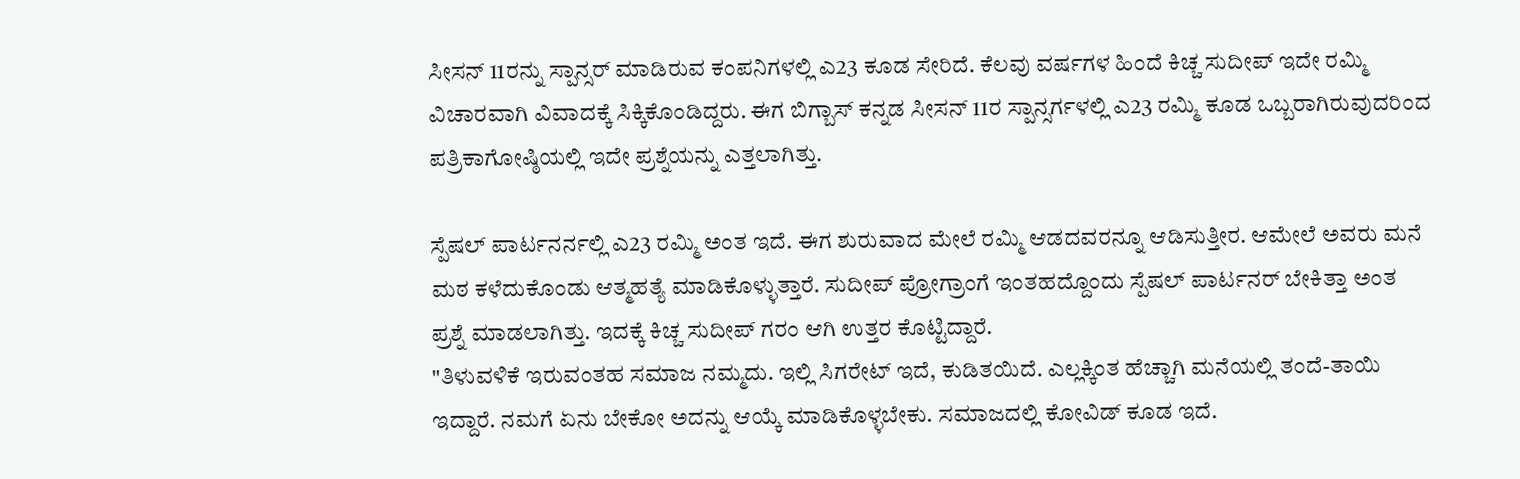ಸೀಸನ್ 11ರನ್ನು ಸ್ಪಾನ್ಸರ್ ಮಾಡಿರುವ ಕಂಪನಿಗಳಲ್ಲಿ ಎ23 ಕೂಡ ಸೇರಿದೆ. ಕೆಲವು ವರ್ಷಗಳ ಹಿಂದೆ ಕಿಚ್ಚ ಸುದೀಪ್ ಇದೇ ರಮ್ಮಿ ವಿಚಾರವಾಗಿ ವಿವಾದಕ್ಕೆ ಸಿಕ್ಕಿಕೊಂಡಿದ್ದರು. ಈಗ ಬಿಗ್ಬಾಸ್ ಕನ್ನಡ ಸೀಸನ್ 11ರ ಸ್ಪಾನ್ಸರ್ಗಳಲ್ಲಿ ಎ23 ರಮ್ಮಿ ಕೂಡ ಒಬ್ಬರಾಗಿರುವುದರಿಂದ ಪತ್ರಿಕಾಗೋಷ್ಠಿಯಲ್ಲಿ ಇದೇ ಪ್ರಶ್ನೆಯನ್ನು ಎತ್ತಲಾಗಿತ್ತು.

ಸ್ಪೆಷಲ್ ಪಾರ್ಟನರ್ನಲ್ಲಿ ಎ23 ರಮ್ಮಿ ಅಂತ ಇದೆ. ಈಗ ಶುರುವಾದ ಮೇಲೆ ರಮ್ಮಿ ಆಡದವರನ್ನೂ ಆಡಿಸುತ್ತೀರ. ಆಮೇಲೆ ಅವರು ಮನೆ ಮಠ ಕಳೆದುಕೊಂಡು ಆತ್ಮಹತ್ಯೆ ಮಾಡಿಕೊಳ್ಳುತ್ತಾರೆ. ಸುದೀಪ್ ಪ್ರೋಗ್ರಾಂಗೆ ಇಂತಹದ್ದೊಂದು ಸ್ಪೆಷಲ್ ಪಾರ್ಟನರ್ ಬೇಕಿತ್ತಾ ಅಂತ ಪ್ರಶ್ನೆ ಮಾಡಲಾಗಿತ್ತು. ಇದಕ್ಕೆ ಕಿಚ್ಚ ಸುದೀಪ್ ಗರಂ ಆಗಿ ಉತ್ತರ ಕೊಟ್ಟಿದ್ದಾರೆ.
"ತಿಳುವಳಿಕೆ ಇರುವಂತಹ ಸಮಾಜ ನಮ್ಮದು. ಇಲ್ಲಿ ಸಿಗರೇಟ್ ಇದೆ, ಕುಡಿತಯಿದೆ. ಎಲ್ಲಕ್ಕಿಂತ ಹೆಚ್ಚಾಗಿ ಮನೆಯಲ್ಲಿ ತಂದೆ-ತಾಯಿ ಇದ್ದಾರೆ. ನಮಗೆ ಏನು ಬೇಕೋ ಅದನ್ನು ಆಯ್ಕೆ ಮಾಡಿಕೊಳ್ಳಬೇಕು. ಸಮಾಜದಲ್ಲಿ ಕೋವಿಡ್ ಕೂಡ ಇದೆ.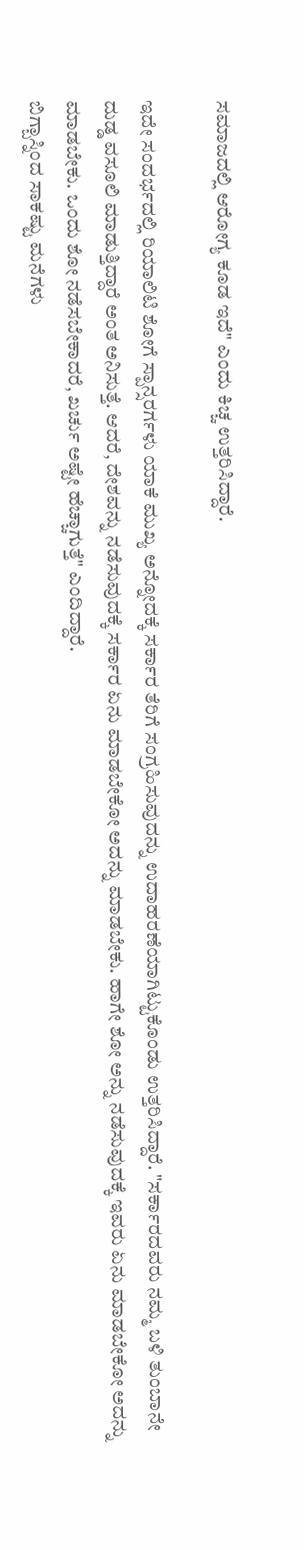ಸಮಾಜದಲ್ಲಿ ಆರೋಗ್ಯ ಕೂಡ ಇದೆ" ಎಂದು ಕಿಚ್ಚ ಉತ್ತರಿಸಿದ್ದಾರೆ.

ಇದೇ ಸಂದರ್ಭದಲ್ಲಿ ರಿಯಾಲಿಟಿ ಶೋಗೆ ಸ್ಪಾನ್ಸರರ್ಗಳು ಯಾಕೆ ಮುಖ್ಯ ಅನ್ನೋದಕ್ಕೆ ಸರ್ಕಾರ ತೆರಿಗೆ ಸಂಗ್ರಹಿಸುವುದನ್ನು ಉದಾಹರಣೆಯಾಗಿಟ್ಟುಕೊಂಡು ಉತ್ತರಿಸಿದ್ದಾರೆ. "ಸರ್ಕಾರದವರು ನಮ್ಮ ಬಳಿ ತುಂಬಾನೇ ದುಡ್ಡ ವಸೂಲಿ ಮಾಡುತ್ತಿದ್ದಾರೆ ಅಂತ ಅನಿಸುತ್ತೆ. ಆದರೆ, ದೇಶವನ್ನು ನಡೆಸುವುದಕ್ಕೆ ಸರ್ಕಾರ ಏನು ಮಾಡಬೇಕೋ ಅದನ್ನು ಮಾಡಬೇಕು. ಹಾಗೇ ಶೋ ಅನ್ನು ನಡೆಸುವುದಕ್ಕೆ ಇವರು ಏನು ಮಾಡಬೇಕೋ ಅದನ್ನು ಮಾಡಬೇಕು. ಒಂದು ಶೋ ನಡೆಸಬೇಕಾದರೆ, ಖರ್ಚು ಅಷ್ಟೇ ಹೆಚ್ಚಾಗುತ್ತೆ" ಎಂದಿದ್ದಾರೆ.
ಬಿಗ್ಬಾಸ್ನಿಂದ ಸಾಕಷ್ಟು ಮನೆಗಳು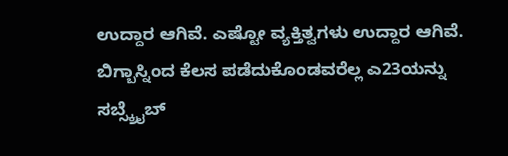ಉದ್ದಾರ ಆಗಿವೆ. ಎಷ್ಟೋ ವ್ಯಕ್ತಿತ್ವಗಳು ಉದ್ದಾರ ಆಗಿವೆ. ಬಿಗ್ಬಾಸ್ನಿಂದ ಕೆಲಸ ಪಡೆದುಕೊಂಡವರೆಲ್ಲ ಎ23ಯನ್ನು ಸಬ್ಸ್ಕ್ರೈಬ್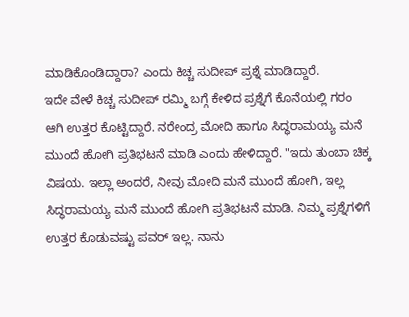ಮಾಡಿಕೊಂಡಿದ್ದಾರಾ? ಎಂದು ಕಿಚ್ಚ ಸುದೀಪ್ ಪ್ರಶ್ನೆ ಮಾಡಿದ್ದಾರೆ.
ಇದೇ ವೇಳೆ ಕಿಚ್ಚ ಸುದೀಪ್ ರಮ್ಮಿ ಬಗ್ಗೆ ಕೇಳಿದ ಪ್ರಶ್ನೆಗೆ ಕೊನೆಯಲ್ಲಿ ಗರಂ ಆಗಿ ಉತ್ತರ ಕೊಟ್ಟಿದ್ದಾರೆ. ನರೇಂದ್ರ ಮೋದಿ ಹಾಗೂ ಸಿದ್ಧರಾಮಯ್ಯ ಮನೆ ಮುಂದೆ ಹೋಗಿ ಪ್ರತಿಭಟನೆ ಮಾಡಿ ಎಂದು ಹೇಳಿದ್ದಾರೆ. "ಇದು ತುಂಬಾ ಚಿಕ್ಕ ವಿಷಯ. ಇಲ್ಲಾ ಅಂದರೆ, ನೀವು ಮೋದಿ ಮನೆ ಮುಂದೆ ಹೋಗಿ, ಇಲ್ಲ ಸಿದ್ಧರಾಮಯ್ಯ ಮನೆ ಮುಂದೆ ಹೋಗಿ ಪ್ರತಿಭಟನೆ ಮಾಡಿ. ನಿಮ್ಮ ಪ್ರಶ್ನೆಗಳಿಗೆ ಉತ್ತರ ಕೊಡುವಷ್ಟು ಪವರ್ ಇಲ್ಲ. ನಾನು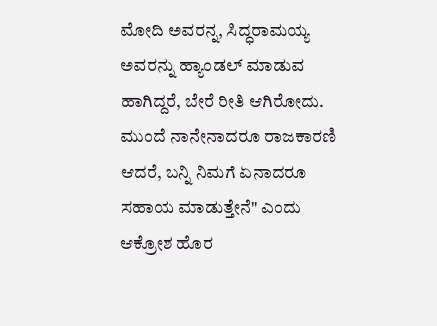ಮೋದಿ ಅವರನ್ನ, ಸಿದ್ಧರಾಮಯ್ಯ ಅವರನ್ನು ಹ್ಯಾಂಡಲ್ ಮಾಡುವ ಹಾಗಿದ್ದರೆ, ಬೇರೆ ರೀತಿ ಆಗಿರೋದು. ಮುಂದೆ ನಾನೇನಾದರೂ ರಾಜಕಾರಣಿ ಆದರೆ, ಬನ್ನಿ ನಿಮಗೆ ಏನಾದರೂ ಸಹಾಯ ಮಾಡುತ್ತೇನೆ" ಎಂದು ಆಕ್ರೋಶ ಹೊರ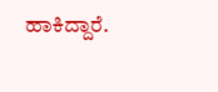ಹಾಕಿದ್ದಾರೆ.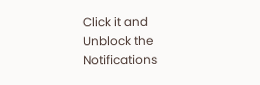Click it and Unblock the Notifications